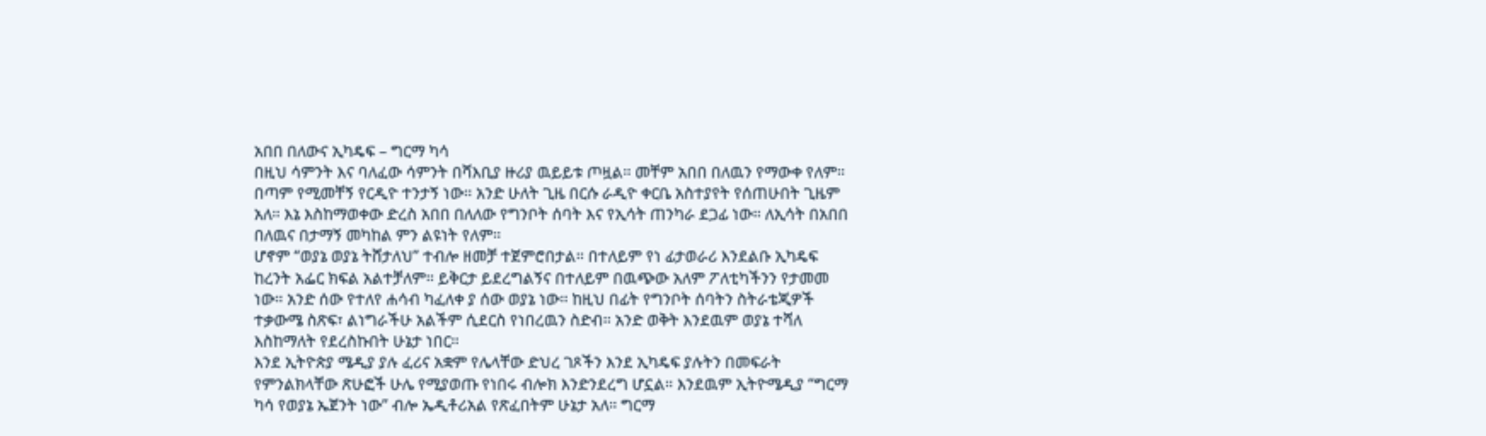አበበ በለውና ኢካዴፍ – ግርማ ካሳ
በዚህ ሳምንት እና ባለፈው ሳምንት በሻእቢያ ዙሪያ ዉይይቱ ጦዟል። መቸም አበበ በለዉን የማውቀ የለም። በጣም የሚመቸኝ የርዲዮ ተንታኝ ነው። አንድ ሁለት ጊዜ በርሱ ራዲዮ ቀርቤ አስተያየት የሰጠሁበት ጊዜም አለ። እኔ እስከማወቀው ድረስ አበበ በለለው የግንቦት ሰባት እና የኢሳት ጠንካራ ደጋፊ ነው። ለኢሳት በአበበ በለዉና በታማኝ መካከል ምን ልዩነት የለም።
ሆኖም “ወያኔ ወያኔ ትሸታለህ” ተብሎ ዘመቻ ተጀምሮበታል። በተለይም የነ ፊታወራሪ እንደልቡ ኢካዴፍ ከረንት አፌር ክፍል አልተቻለም። ይቅርታ ይደረግልኝና በተለይም በዉጭው አለም ፖለቲካችንን የታመመ ነው። አንድ ሰው የተለየ ሐሳብ ካፈለቀ ያ ሰው ወያኔ ነው። ከዚህ በፊት የግንቦት ሰባትን ስትራቴጂዎች ተቃውሜ ስጽፍ፣ ልነግራችሁ አልችም ሲደርስ የነበረዉን ስድብ። አንድ ወቅት እንደዉም ወያኔ ተሻለ እስከማለት የደረስኩበት ሁኔታ ነበር።
እንደ ኢትዮጵያ ሜዲያ ያሉ ፈሪና አቋም የሌላቸው ድህረ ገጾችን እንደ ኢካዴፍ ያሉትን በመፍራት የምንልክላቸው ጽሁፎች ሁሌ የሚያወጡ የነበሩ ብሎክ እንድንደረግ ሆኗል። እንደዉም ኢትዮሜዲያ “ግርማ ካሳ የወያኔ ኤጀንት ነው” ብሎ ኤዲቶሪአል የጽፈበትም ሁኔታ አለ። ግርማ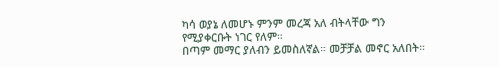ካሳ ወያኔ ለመሆኑ ምንም መረጃ አለ ብትላቸው ግን የሚያቀርቡት ነገር የለም።
በጣም መማር ያለብን ይመስለኛል። መቻቻል መኖር አለበት።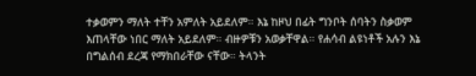ተቃወምን ማለት ተቸን አምለት አይደለም። እኔ ከዞህ በፊት ግንቦት ሰባትን ስቃወም እጠላቸው ነበር ማለት አይደለም። ብዙዎቹን አወቃቸዋል። የሐሳብ ልዩነቶች አሉን እኔ በግልሰብ ደረጃ የማክበራቸው ናቸው። ትላንት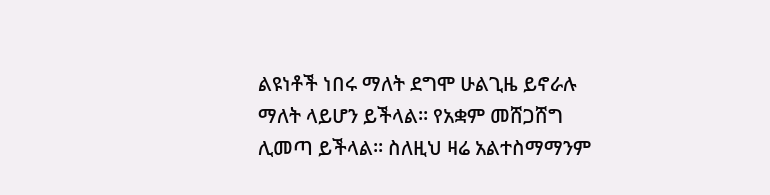ልዩነቶች ነበሩ ማለት ደግሞ ሁልጊዜ ይኖራሉ ማለት ላይሆን ይችላል። የአቋም መሸጋሸግ ሊመጣ ይችላል። ስለዚህ ዛሬ አልተስማማንም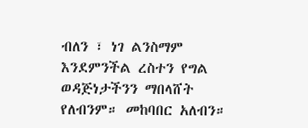ብለን ፣ ነገ ልንስማም እንደምንችል ረስተን የግል ወዳጅነታችንን ማበላሸት የለብንም። መከባበር አለብን።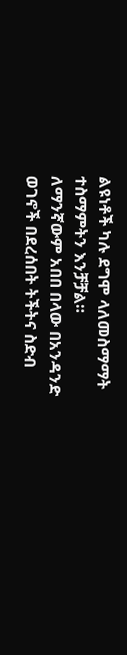ልዩነቶች ካሉ ደግሞ ላለመስማማት ተስማምትን እንቻቻል።
ለማንኛውም አበበ በላው በአንዳንድ ወገኖች በደረሰበት ትችትና ስድብ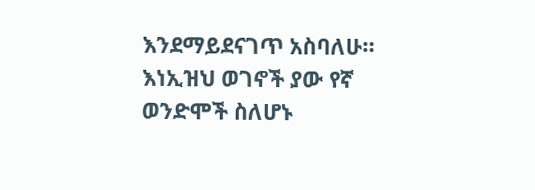እንደማይደናገጥ አስባለሁ። እነኢዝህ ወገኖች ያው የኛ ወንድሞች ስለሆኑ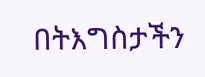በትእግስታችን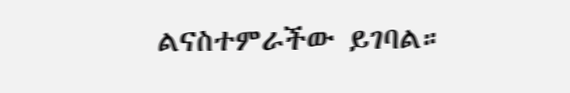ልናስተምራችው ይገባል።